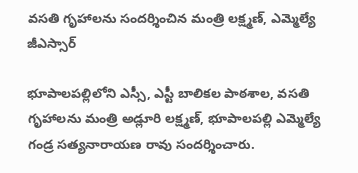వసతి గృహాలను సందర్శించిన మంత్రి లక్ష్మణ్, ఎమ్మెల్యే జీఎస్సార్

భూపాలపల్లిలోని ఎస్సీ, ఎస్టీ బాలికల పాఠశాల, వసతి గృహాలను మంత్రి అడ్లూరి లక్ష్మణ్, భూపాలపల్లి ఎమ్మెల్యే గండ్ర సత్యనారాయణ రావు సందర్శించారు.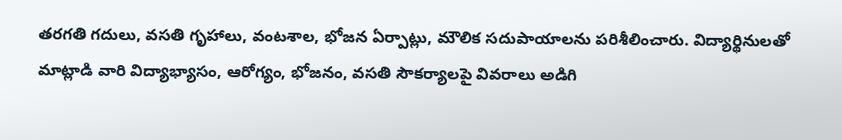తరగతి గదులు, వసతి గృహాలు, వంటశాల, భోజన ఏర్పాట్లు, మౌలిక సదుపాయాలను పరిశీలించారు. విద్యార్థినులతో మాట్లాడి వారి విద్యాభ్యాసం, ఆరోగ్యం, భోజనం, వసతి సౌకర్యాలపై వివరాలు అడిగి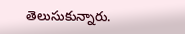తెలుసుకున్నారు.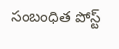సంబంధిత పోస్ట్